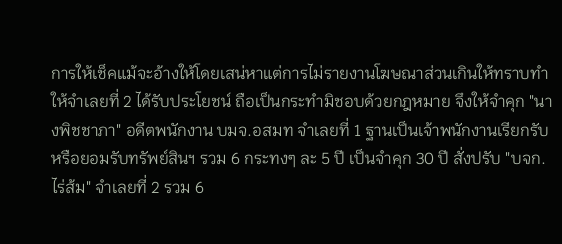การให้เช็คแม้จะอ้างให้โดยเสน่หาแต่การไม่รายงานโฆษณาส่วนเกินให้ทราบทำให้จำเลยที่ 2 ได้รับประโยชน์ ถือเป็นกระทำมิชอบด้วยกฎหมาย จึงให้จำคุก "นางพิชชาภา" อดีตพนักงาน บมจ.อสมท จำเลยที่ 1 ฐานเป็นเจ้าพนักงานเรียกรับหรือยอมรับทรัพย์สินฯ รวม 6 กระทงๆ ละ 5 ปี เป็นจำคุก 30 ปี สั่งปรับ "บจก.ไร่ส้ม" จำเลยที่ 2 รวม 6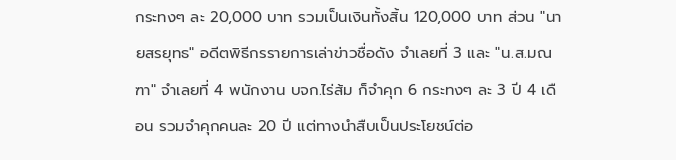กระทงๆ ละ 20,000 บาท รวมเป็นเงินทั้งสิ้น 120,000 บาท ส่วน "นายสรยุทธ" อดีตพิธีกรรายการเล่าข่าวชื่อดัง จำเลยที่ 3 และ "น.ส.มณฑา" จำเลยที่ 4 พนักงาน บจก.ไร่ส้ม ก็จำคุก 6 กระทงๆ ละ 3 ปี 4 เดือน รวมจำคุกคนละ 20 ปี แต่ทางนำสืบเป็นประโยชน์ต่อ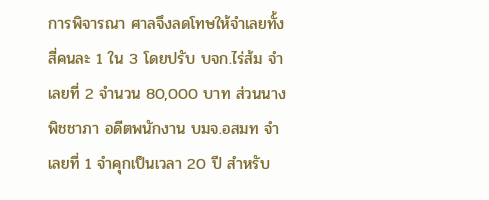การพิจารณา ศาลจึงลดโทษให้จำเลยทั้งสี่คนละ 1 ใน 3 โดยปรับ บจก.ไร่ส้ม จำเลยที่ 2 จำนวน 80,000 บาท ส่วนนางพิชชาภา อดีตพนักงาน บมจ.อสมท จำเลยที่ 1 จำคุกเป็นเวลา 20 ปี สำหรับ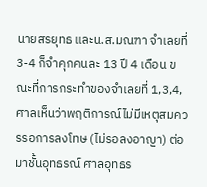นายสรยุทธ และน.ส.มณฑา จำเลยที่ 3-4 ก็จำคุกคนละ 13 ปี 4 เดือน ขณะที่การกระทำของจำเลยที่ 1,3,4, ศาลเห็นว่าพฤติการณ์ไม่มีเหตุสมควรรอการลงโทษ (ไม่รอลงอาญา) ต่อมาชั้นอุทธรณ์ ศาลอุทธร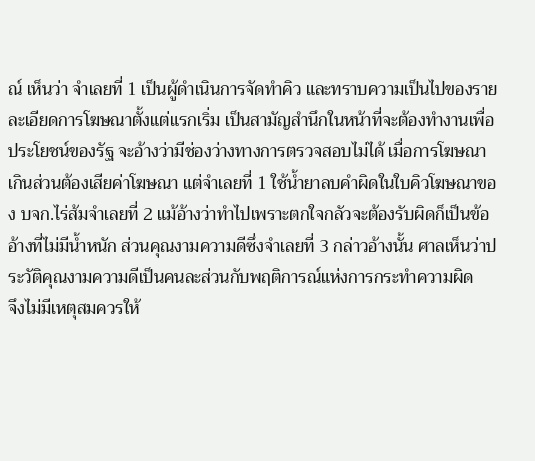ณ์ เห็นว่า จำเลยที่ 1 เป็นผู้ดำเนินการจัดทำคิว และทราบความเป็นไปของรายละเอียดการโฆษณาตั้งแต่แรกเริ่ม เป็นสามัญสำนึกในหน้าที่จะต้องทำงานเพื่อประโยชน์ของรัฐ จะอ้างว่ามีช่องว่างทางการตรวจสอบไม่ได้ เมื่อการโฆษณาเกินส่วนต้องเสียค่าโฆษณา แต่จำเลยที่ 1 ใช้น้ำยาลบคำผิดในใบคิวโฆษณาของ บจก.ไร่ส้มจำเลยที่ 2 แม้อ้างว่าทำไปเพราะตกใจกลัวจะต้องรับผิดก็เป็นข้ออ้างที่ไม่มีน้ำหนัก ส่วนคุณงามความดีซึ่งจำเลยที่ 3 กล่าวอ้างนั้น ศาลเห็นว่าประวัติคุณงามความดีเป็นคนละส่วนกับพฤติการณ์แห่งการกระทำความผิด
จึงไม่มีเหตุสมควรให้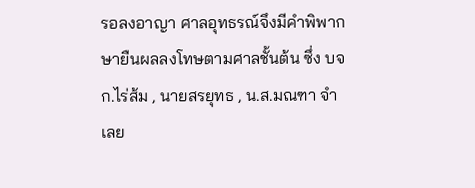รอลงอาญา ศาลอุทธรณ์จึงมีคำพิพากษายืนผลลงโทษตามศาลชั้นต้น ซึ่ง บจก.ไร่ส้ม , นายสรยุทธ , น.ส.มณฑา จำเลย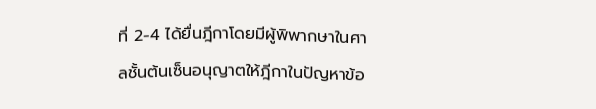ที่ 2-4 ได้ยื่นฎีกาโดยมีผู้พิพากษาในศาลชั้นต้นเซ็นอนุญาตให้ฎีกาในปัญหาข้อ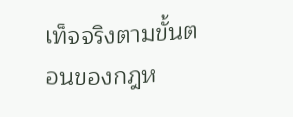เท็จจริงตามขั้นตอนของกฎห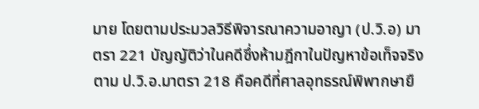มาย โดยตามประมวลวิธีพิจารณาความอาญา (ป.วิ.อ) มาตรา 221 บัญญัติว่าในคดีซึ่งห้ามฎีกาในปัญหาข้อเท็จจริงตาม ป.วิ.อ.มาตรา 218 คือคดีที่ศาลอุทธรณ์พิพากษายื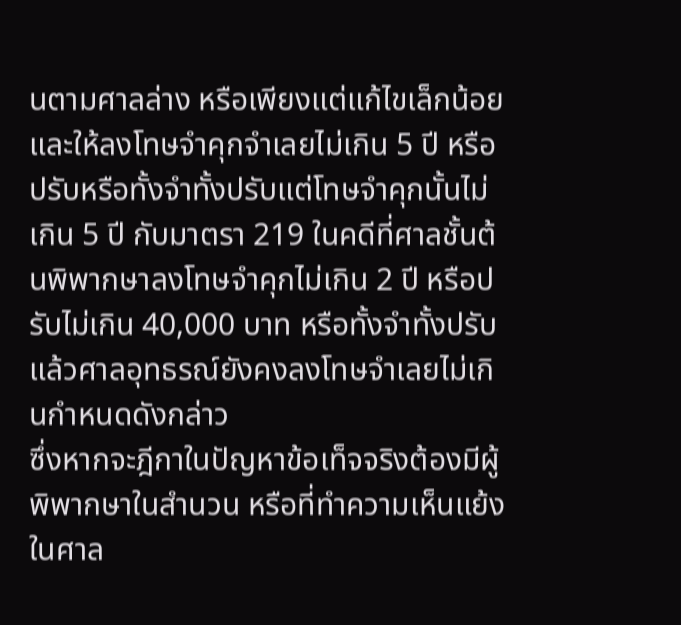นตามศาลล่าง หรือเพียงแต่แก้ไขเล็กน้อย และให้ลงโทษจำคุกจำเลยไม่เกิน 5 ปี หรือปรับหรือทั้งจำทั้งปรับแต่โทษจำคุกนั้นไม่เกิน 5 ปี กับมาตรา 219 ในคดีที่ศาลชั้นต้นพิพากษาลงโทษจำคุกไม่เกิน 2 ปี หรือปรับไม่เกิน 40,000 บาท หรือทั้งจำทั้งปรับแล้วศาลอุทธรณ์ยังคงลงโทษจำเลยไม่เกินกำหนดดังกล่าว
ซึ่งหากจะฎีกาในปัญหาข้อเท็จจริงต้องมีผู้พิพากษาในสำนวน หรือที่ทำความเห็นแย้งในศาล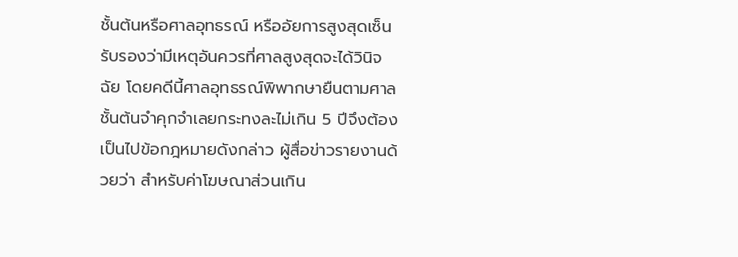ชั้นต้นหรือศาลอุทธรณ์ หรืออัยการสูงสุดเซ็นรับรองว่ามีเหตุอันควรที่ศาลสูงสุดจะได้วินิจฉัย โดยคดีนี้ศาลอุทธรณ์พิพากษายืนตามศาลชั้นต้นจำคุกจำเลยกระทงละไม่เกิน 5 ปีจึงต้องเป็นไปข้อกฎหมายดังกล่าว ผู้สื่อข่าวรายงานด้วยว่า สำหรับค่าโฆษณาส่วนเกิน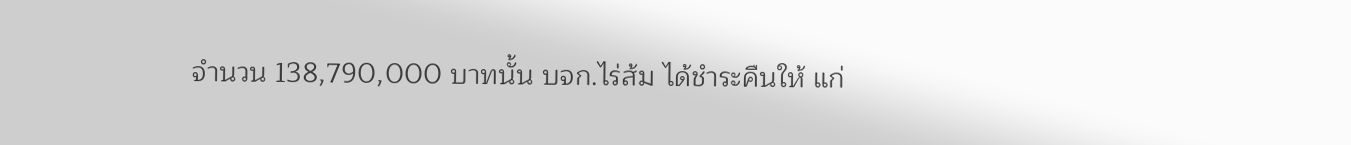จำนวน 138,790,000 บาทนั้น บจก.ไร่ส้ม ได้ชำระคืนให้ แก่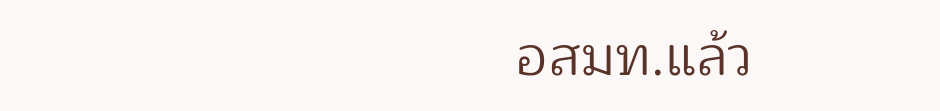อสมท.แล้ว